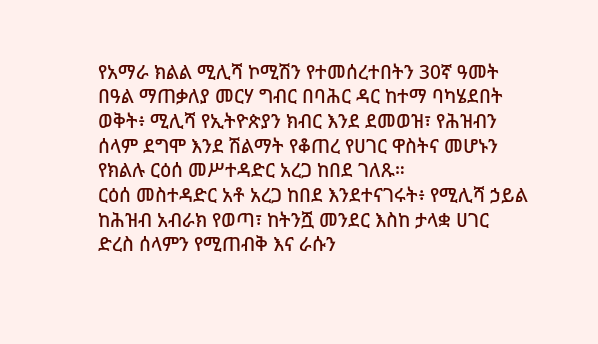የአማራ ክልል ሚሊሻ ኮሚሽን የተመሰረተበትን 30ኛ ዓመት በዓል ማጠቃለያ መርሃ ግብር በባሕር ዳር ከተማ ባካሄደበት ወቅት፥ ሚሊሻ የኢትዮጵያን ክብር እንደ ደመወዝ፣ የሕዝብን ሰላም ደግሞ እንደ ሽልማት የቆጠረ የሀገር ዋስትና መሆኑን የክልሉ ርዕሰ መሥተዳድር አረጋ ከበደ ገለጹ።
ርዕሰ መስተዳድር አቶ አረጋ ከበደ እንደተናገሩት፥ የሚሊሻ ኃይል ከሕዝብ አብራክ የወጣ፣ ከትንሿ መንደር እስከ ታላቋ ሀገር ድረስ ሰላምን የሚጠብቅ እና ራሱን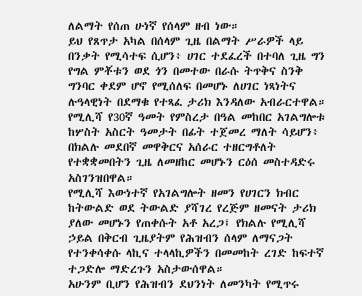ለልማት የሰጠ ሁነኛ የሰላም ዘብ ነው።
ይህ የጸጥታ አካል በሰላም ጊዜ በልማት ሥራዎች ላይ በንቃት የሚሳተፍ ሲሆን፥ ሀገር ተደፈረች በተባለ ጊዜ ግን የግል ምቾቱን ወደ ጎን በመተው በራሱ ትጥቅና ስንቅ ግንባር ቀደም ሆኖ የሚሰለፍ በመሆኑ ለሀገር ነጻነትና ሉዓላዊነት በደማቁ የተጻፈ ታሪክ እንዳለው አብራርተዋል።
የሚሊሻ የ30ኛ ዓመት የምስረታ በዓል መከበር አገልግሎቱ ከሦስት አስርት ዓመታት በፊት ተጀመረ ማለት ሳይሆን፥ በክልሉ መደበኛ መዋቅርና አሰራር ተዘርግቶለት የተቋቋመበትን ጊዜ ለመዘከር መሆኑን ርዕሰ መስተዳድሩ አስገንዝበዋል።
የሚሊሻ እውነተኛ የአገልግሎት ዘመን የሀገርን ክብር ከትውልድ ወደ ትውልድ ያሻገረ የረጅም ዘመናት ታሪክ ያለው መሆኑን የጠቀሱት አቶ አረጋ፤ የክልሉ የሚሊሻ ኃይል በቅርብ ጊዜያትም የሕዝብን ሰላም ለማናጋት የተንቀሳቀሱ ላኪና ተላላኪዎችን በመመከት ረገድ ከፍተኛ ተጋድሎ ማድረጉን አስታውሰዋል።
አሁንም ቢሆን የሕዝብን ደህንነት ለመንካት የሚጥሩ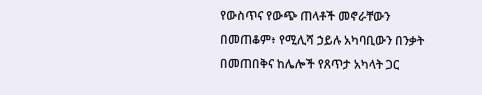የውስጥና የውጭ ጠላቶች መኖራቸውን በመጠቆም፥ የሚሊሻ ኃይሉ አካባቢውን በንቃት በመጠበቅና ከሌሎች የጸጥታ አካላት ጋር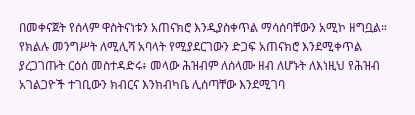በመቀናጀት የሰላም ዋስትናነቱን አጠናክሮ እንዲያስቀጥል ማሳሰባቸውን አሚኮ ዘግቧል።
የክልሉ መንግሥት ለሚሊሻ አባላት የሚያደርገውን ድጋፍ አጠናክሮ እንደሚቀጥል ያረጋገጡት ርዕሰ መስተዳድሩ፥ መላው ሕዝብም ለሰላሙ ዘብ ለሆኑት ለእነዚህ የሕዝብ አገልጋዮች ተገቢውን ክብርና እንክብካቤ ሊሰጣቸው እንደሚገባ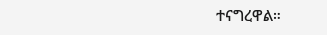ተናግረዋል።